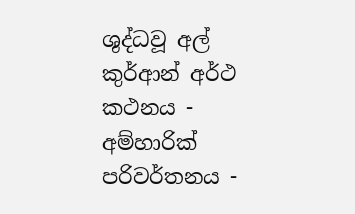ශුද්ධවූ අල් කුර්ආන් අර්ථ කථනය - අම්හාරික් පරිවර්තනය -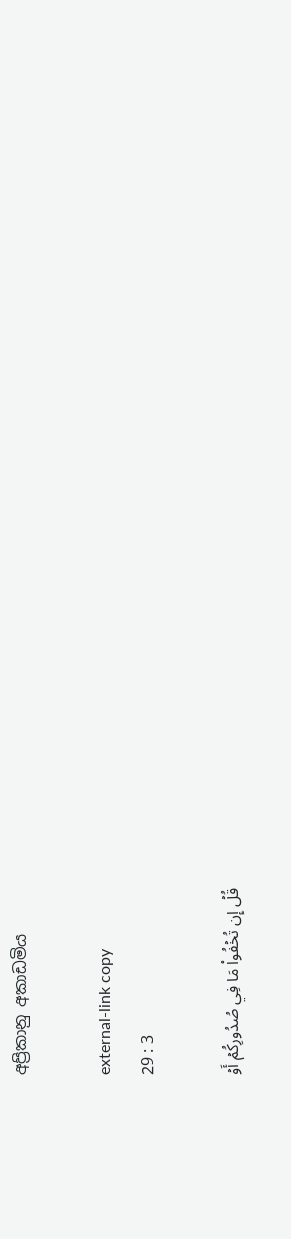අප්‍රිකානු අකාඩමිය

external-link copy
29 : 3

قُلۡ إِن تُخۡفُواْ مَا فِي صُدُورِكُمۡ أَوۡ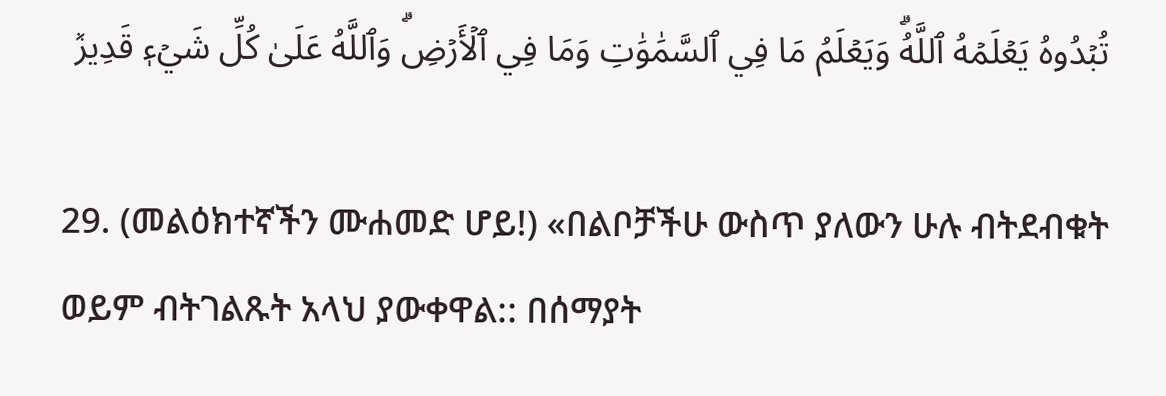تُبۡدُوهُ يَعۡلَمۡهُ ٱللَّهُۗ وَيَعۡلَمُ مَا فِي ٱلسَّمَٰوَٰتِ وَمَا فِي ٱلۡأَرۡضِۗ وَٱللَّهُ عَلَىٰ كُلِّ شَيۡءٖ قَدِيرٞ

29. (መልዕክተኛችን ሙሐመድ ሆይ!) «በልቦቻችሁ ውስጥ ያለውን ሁሉ ብትደብቁት ወይም ብትገልጹት አላህ ያውቀዋል:: በሰማያት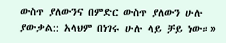ውስጥ ያለውንና በምድር ውስጥ ያለውን ሁሉ ያውቃል:: አላህም በነገሩ ሁሉ ላይ ቻይ ነው።»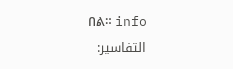በል። info
التفاسير: